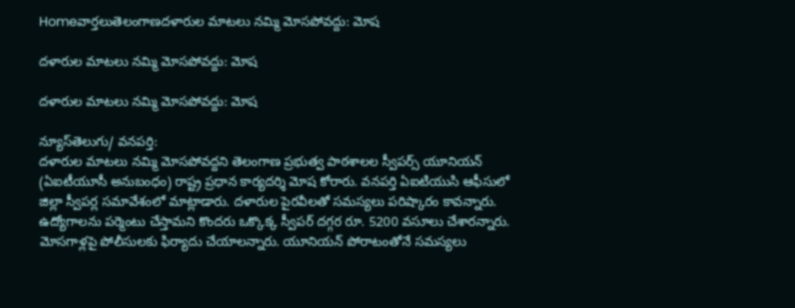Homeవార్తలుతెలంగాణదళారుల మాటలు నమ్మి మోసపోవద్దు: మోష

దళారుల మాటలు నమ్మి మోసపోవద్దు: మోష

దళారుల మాటలు నమ్మి మోసపోవద్దు: మోష

న్యూస్‌తెలుగు/ వ‌న‌ప‌ర్తి:
దళారుల మాటలు నమ్మి మోసపోవద్దని తెలంగాణ ప్రభుత్వ పాఠశాలల స్వీపర్స్ యూనియన్ (ఏఐటీయూసీ అనుబంధం) రాష్ట్ర ప్రధాన కార్యదర్శి మోష కోరారు. వనపర్తి ఏఐటియుసి ఆఫీసులో జిల్లా స్వీపర్ల సమావేశంలో మాట్లాడారు. దళారుల పైరవీలతో సమస్యలు పరిష్కారం కావన్నారు. ఉద్యోగాలను పర్మెంటు చేస్తామని కొందరు ఒక్కొక్క స్వీపర్ దగ్గర రూ. 5200 వసూలు చేశారన్నారు. మోసగాళ్లపై పోలీసులకు ఫిర్యాదు చేయాలన్నారు. యూనియన్ పోరాటంతోనే సమస్యలు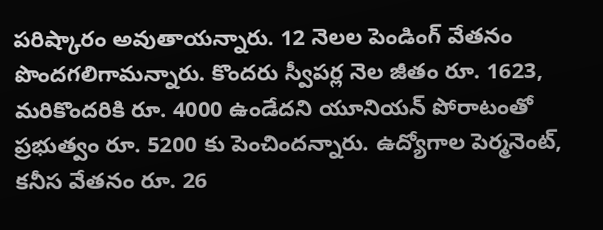పరిష్కారం అవుతాయన్నారు. 12 నెలల పెండింగ్ వేతనం పొందగలిగామన్నారు. కొందరు స్వీపర్ల నెల జీతం రూ. 1623, మరికొందరికి రూ. 4000 ఉండేదని యూనియన్ పోరాటంతో ప్రభుత్వం రూ. 5200 కు పెంచిందన్నారు. ఉద్యోగాల పెర్మనెంట్, కనీస వేతనం రూ. 26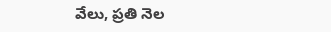వేలు, ప్రతి నెల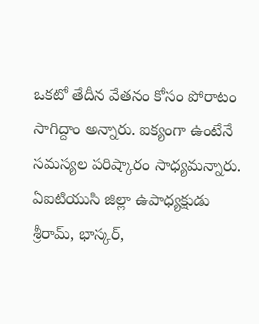ఒకటో తేదీన వేతనం కోసం పోరాటం సాగిద్దాం అన్నారు. ఐక్యంగా ఉంటేనే సమస్యల పరిష్కారం సాధ్యమన్నారు. ఏఐటియుసి జిల్లా ఉపాధ్యక్షుడు శ్రీరామ్, భాస్కర్,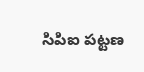సిపిఐ పట్టణ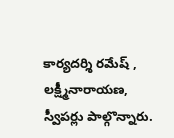కార్యదర్శి రమేష్ , లక్ష్మీనారాయణ, స్వీపర్లు పాల్గొన్నారు.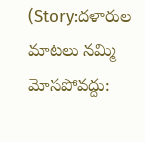(Story:దళారుల మాటలు నమ్మి మోసపోవద్దు: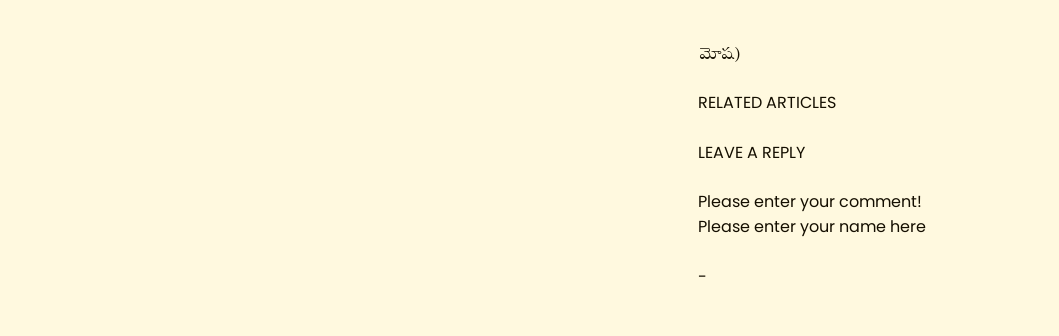మోష)

RELATED ARTICLES

LEAVE A REPLY

Please enter your comment!
Please enter your name here

-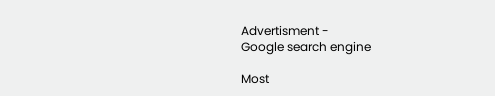Advertisment -
Google search engine

Most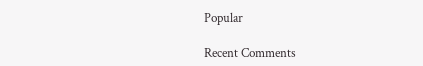Popular

Recent Comments